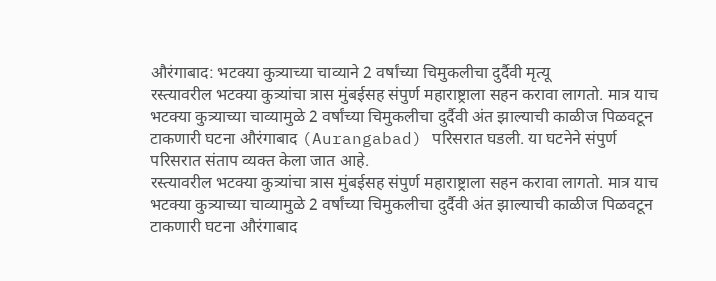औरंगाबाद: भटक्या कुत्र्याच्या चाव्याने 2 वर्षांच्या चिमुकलीचा दुर्दैवी मृत्यू
रस्त्यावरील भटक्या कुत्र्यांचा त्रास मुंबईसह संपुर्ण महाराष्ट्राला सहन करावा लागतो. मात्र याच भटक्या कुत्र्याच्या चाव्यामुळे 2 वर्षांच्या चिमुकलीचा दुर्दैवी अंत झाल्याची काळीज पिळवटून टाकणारी घटना औरंगाबाद (Aurangabad) परिसरात घडली. या घटनेने संपुर्ण परिसरात संताप व्यक्त केला जात आहे.
रस्त्यावरील भटक्या कुत्र्यांचा त्रास मुंबईसह संपुर्ण महाराष्ट्राला सहन करावा लागतो. मात्र याच भटक्या कुत्र्याच्या चाव्यामुळे 2 वर्षांच्या चिमुकलीचा दुर्दैवी अंत झाल्याची काळीज पिळवटून टाकणारी घटना औरंगाबाद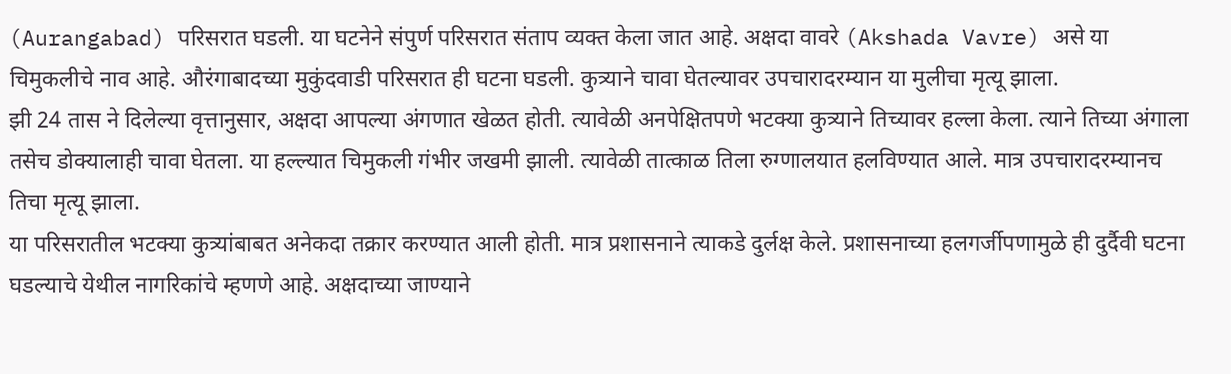(Aurangabad) परिसरात घडली. या घटनेने संपुर्ण परिसरात संताप व्यक्त केला जात आहे. अक्षदा वावरे (Akshada Vavre) असे या चिमुकलीचे नाव आहे. औरंगाबादच्या मुकुंदवाडी परिसरात ही घटना घडली. कुत्र्याने चावा घेतल्यावर उपचारादरम्यान या मुलीचा मृत्यू झाला.
झी 24 तास ने दिलेल्या वृत्तानुसार, अक्षदा आपल्या अंगणात खेळत होती. त्यावेळी अनपेक्षितपणे भटक्या कुत्र्याने तिच्यावर हल्ला केला. त्याने तिच्या अंगाला तसेच डोक्यालाही चावा घेतला. या हल्ल्यात चिमुकली गंभीर जखमी झाली. त्यावेळी तात्काळ तिला रुग्णालयात हलविण्यात आले. मात्र उपचारादरम्यानच तिचा मृत्यू झाला.
या परिसरातील भटक्या कुत्र्यांबाबत अनेकदा तक्रार करण्यात आली होती. मात्र प्रशासनाने त्याकडे दुर्लक्ष केले. प्रशासनाच्या हलगर्जीपणामुळे ही दुर्दैवी घटना घडल्याचे येथील नागरिकांचे म्हणणे आहे. अक्षदाच्या जाण्याने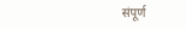संपूर्ण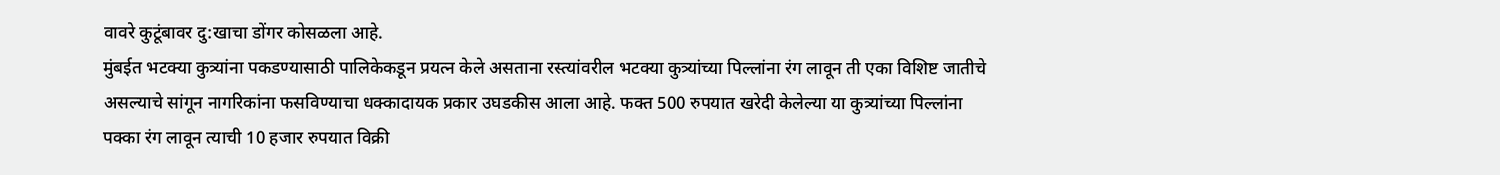वावरे कुटूंबावर दु:खाचा डोंगर कोसळला आहे.
मुंबईत भटक्या कुत्र्यांना पकडण्यासाठी पालिकेकडून प्रयत्न केले असताना रस्त्यांवरील भटक्या कुत्र्यांच्या पिल्लांना रंग लावून ती एका विशिष्ट जातीचे असल्याचे सांगून नागरिकांना फसविण्याचा धक्कादायक प्रकार उघडकीस आला आहे. फक्त 500 रुपयात खरेदी केलेल्या या कुत्र्यांच्या पिल्लांना पक्का रंग लावून त्याची 10 हजार रुपयात विक्री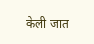केली जात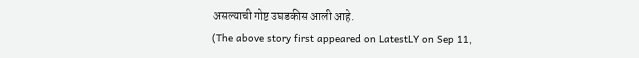असल्याची गोष्ट उघडकीस आली आहे.
(The above story first appeared on LatestLY on Sep 11,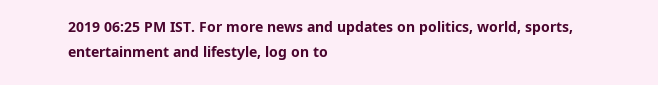2019 06:25 PM IST. For more news and updates on politics, world, sports, entertainment and lifestyle, log on to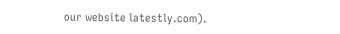our website latestly.com).